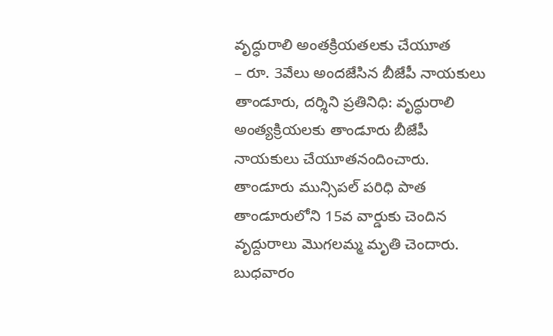వృద్ధురాలి అంతక్రియతలకు చేయూత
– రూ. 3వేలు అందజేసిన బీజేపీ నాయకులు
తాండూరు, దర్శిని ప్రతినిధి: వృద్ధురాలి అంత్యక్రియలకు తాండూరు బీజేపీ నాయకులు చేయూతనందించారు. తాండూరు మున్సిపల్ పరిధి పాత తాండూరులోని 15వ వార్డుకు చెందిన వృద్దురాలు మొగలమ్మ మృతి చెందారు. బుధవారం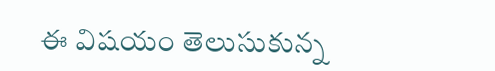ఈ విషయం తెలుసుకున్న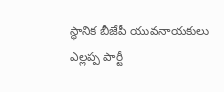స్థానిక బీజేపీ యువనాయకులు ఎల్లప్ప పార్టీ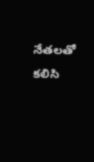నేతలతో కలిసి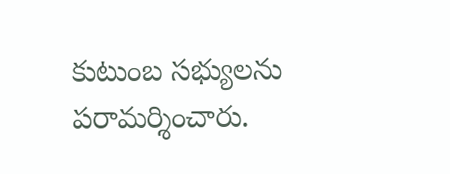కుటుంబ సభ్యులను పరామర్శించారు.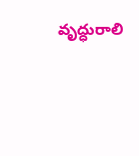వృద్ధురాలి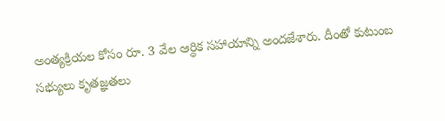అంత్యక్రియల కోసం రూ. 3 వేల ఆర్ధిక సహాయాన్ని అందజేశారు. దీంతో కుటుంబ సభ్యులు కృతజ్ఞతలు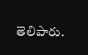తెలిపారు.